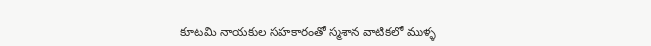కూటమి నాయకుల సహకారంతో స్మశాన వాటికలో ముళ్ళ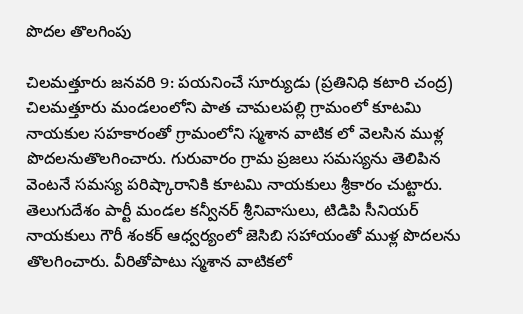పొదల తొలగింపు

చిలమత్తూరు జనవరి 9: పయనించే సూర్యుడు (ప్రతినిధి కటారి చంద్ర) చిలమత్తూరు మండలంలోని పాత చామలపల్లి గ్రామంలో కూటమి నాయకుల సహకారంతో గ్రామంలోని స్మశాన వాటిక లో వెలసిన ముళ్ల పొదలనుతొలగించారు. గురువారం గ్రామ ప్రజలు సమస్యను తెలిపిన వెంటనే సమస్య పరిష్కారానికి కూటమి నాయకులు శ్రీకారం చుట్టారు. తెలుగుదేశం పార్టీ మండల కన్వీనర్ శ్రీనివాసులు, టిడిపి సీనియర్ నాయకులు గౌరీ శంకర్ ఆధ్వర్యంలో జెసిబి సహాయంతో ముళ్ల పొదలను తొలగించారు. వీరితోపాటు స్మశాన వాటికలో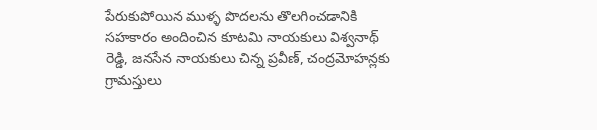పేరుకుపోయిన ముళ్ళ పొదలను తొలగించడానికి సహకారం అందించిన కూటమి నాయకులు విశ్వనాథ్ రెడ్డి, జనసేన నాయకులు చిన్న ప్రవీణ్, చంద్రమోహన్లకు గ్రామస్తులు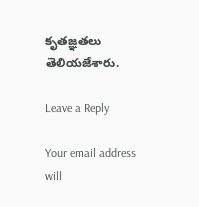కృతజ్ఞతలు తెలియజేశారు.

Leave a Reply

Your email address will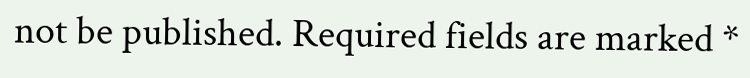not be published. Required fields are marked *